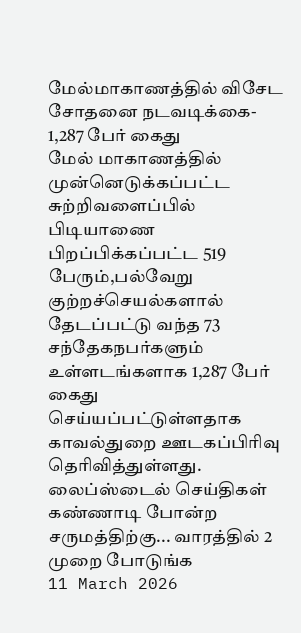மேல்மாகாணத்தில் விசேட சோதனை நடவடிக்கை- 1,287 பேர் கைது
மேல் மாகாணத்தில் முன்னெடுக்கப்பட்ட சுற்றிவளைப்பில் பிடியாணை பிறப்பிக்கப்பட்ட 519 பேரும்,பல்வேறு குற்றச்செயல்களால்
தேடப்பட்டு வந்த 73 சந்தேகநபர்களும் உள்ளடங்களாக 1,287 பேர் கைது செய்யப்பட்டுள்ளதாக காவல்துறை ஊடகப்பிரிவு தெரிவித்துள்ளது.
லைப்ஸ்டைல் செய்திகள்
கண்ணாடி போன்ற சருமத்திற்கு... வாரத்தில் 2 முறை போடுங்க
11 March 2026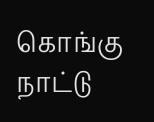கொங்கு நாட்டு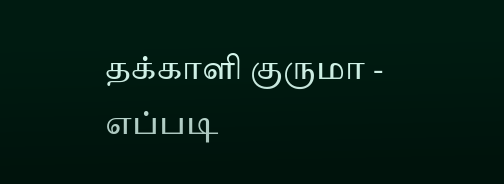தக்காளி குருமா - எப்படி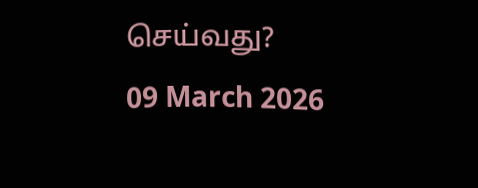செய்வது?
09 March 2026